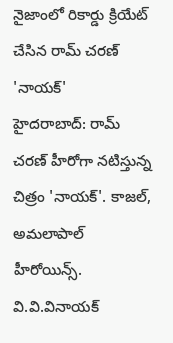నైజాంలో రికార్డు క్రియేట్ చేసిన రామ్ చరణ్ 'నాయక్'
హైదరాబాద్: రామ్ చరణ్ హీరోగా నటిస్తున్న చిత్రం 'నాయక్'. కాజల్, అమలాపాల్ హీరోయిన్స్. వి.వి.వినాయక్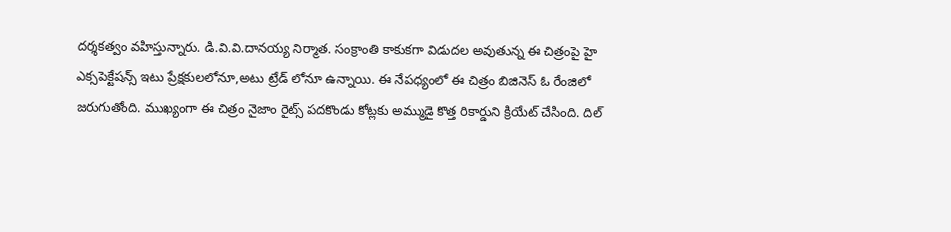దర్శకత్వం వహిస్తున్నారు. డి.వి.వి.దానయ్య నిర్మాత. సంక్రాంతి కాకుకగా విడుదల అవుతున్న ఈ చిత్రంపై హై ఎక్సపెక్టేషన్స్ ఇటు ప్రేక్షకులలోనూ,అటు ట్రేడ్ లోనూ ఉన్నాయి. ఈ నేపధ్యంలో ఈ చిత్రం బిజినెస్ ఓ రేంజిలో జరుగుతోంది. ముఖ్యంగా ఈ చిత్రం నైజాం రైట్స్ పదకొండు కోట్లకు అమ్ముడై కొత్త రికార్డుని క్రియేట్ చేసింది. దిల్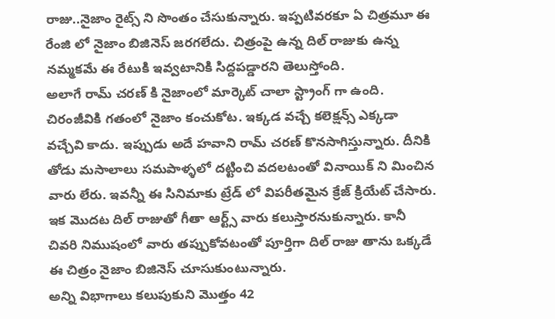రాజు..నైజాం రైట్స్ ని సొంతం చేసుకున్నారు. ఇప్పటివరకూ ఏ చిత్రమూ ఈ రేంజి లో నైజాం బిజినెస్ జరగలేదు. చిత్రంపై ఉన్న దిల్ రాజుకు ఉన్న నమ్మకమే ఈ రేటుకి ఇవ్వటానికి సిద్దపడ్డారని తెలుస్తోంది.
అలాగే రామ్ చరణ్ కి నైజాంలో మార్కెట్ చాలా స్ట్రాంగ్ గా ఉంది. చిరంజీవికి గతంలో నైజాం కంచుకోట. ఇక్కడ వచ్చే కలెక్షన్స్ ఎక్కడా వచ్చేవి కాదు. ఇప్పుడు అదే హవాని రామ్ చరణ్ కొనసాగిస్తున్నారు. దీనికి తోడు మసాలాలు సమపాళ్ళలో దట్టించి వదలటంతో వినాయిక్ ని మించిన వారు లేరు. ఇవన్నీ ఈ సినిమాకు ట్రేడ్ లో విపరీతమైన క్రేజ్ క్రియేట్ చేసారు. ఇక మొదట దిల్ రాజుతో గీతా ఆర్ట్స్ వారు కలుస్తారనుకున్నారు. కానీ చివరి నిముషంలో వారు తప్పుకోవటంతో పూర్తిగా దిల్ రాజు తాను ఒక్కడే ఈ చిత్రం నైజాం బిజినెస్ చూసుకుంటున్నారు.
అన్ని విభాగాలు కలుపుకుని మొత్తం 42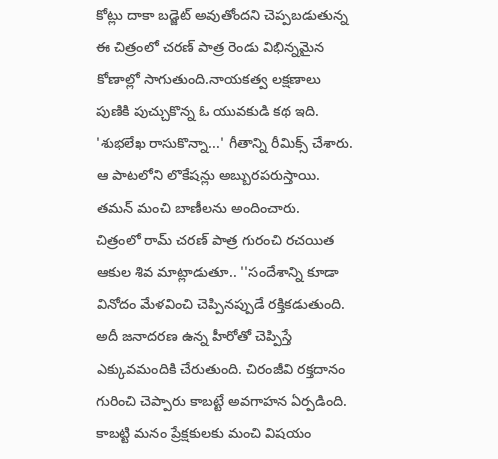కోట్లు దాకా బడ్జెట్ అవుతోందని చెప్పబడుతున్న ఈ చిత్రంలో చరణ్ పాత్ర రెండు విభిన్నమైన కోణాల్లో సాగుతుంది.నాయకత్వ లక్షణాలు పుణికి పుచ్చుకొన్న ఓ యువకుడి కథ ఇది. 'శుభలేఖ రాసుకొన్నా...' గీతాన్ని రీమిక్స్ చేశారు. ఆ పాటలోని లొకేషన్లు అబ్బురపరుస్తాయి. తమన్ మంచి బాణీలను అందించారు.
చిత్రంలో రామ్ చరణ్ పాత్ర గురంచి రచయిత ఆకుల శివ మాట్లాడుతూ.. ''సందేశాన్ని కూడా వినోదం మేళవించి చెప్పినప్పుడే రక్తికడుతుంది. అదీ జనాదరణ ఉన్న హీరోతో చెప్పిస్తే ఎక్కువమందికి చేరుతుంది. చిరంజీవి రక్తదానం గురించి చెప్పారు కాబట్టే అవగాహన ఏర్పడింది. కాబట్టి మనం ప్రేక్షకులకు మంచి విషయం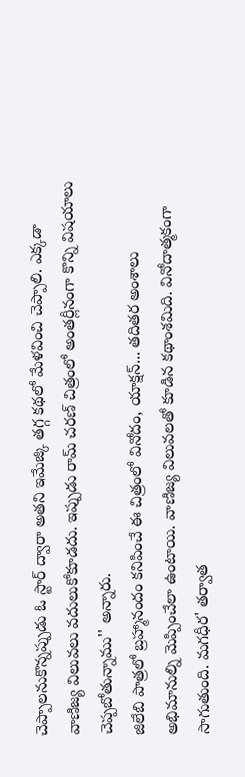చెప్పాలనుకొన్నప్పుడు ఓ స్టార్ ద్వారా అతని ఇమేజ్కి తగ్గ కథలో మేళవించి చెప్పాలి. ఎక్కడా వాణిజ్య విలువలు వదులుకోకూడదు. ఇప్పుడు రామ్ చరణ్ చిత్రంలో అంతర్లీనంగా కొన్ని విషయాలు చెప్పబోతున్నాము'' అన్నారు.
జిలేబి పాత్రలో బ్రహ్మానందం కనిపించే ఈ చిత్రంలో వినోదం, యాక్షన్... తదితర అంశాలు అభిమానుల్ని మెప్పించేలా ఉంటాయి. వాణిజ్య విలువలతో కూడిన కథాంశమిది. వినోదాత్మకంగా సాగుతుంది. మగధీర' తర్వాత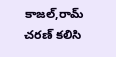కాజల్,రామ్ చరణ్ కలిసి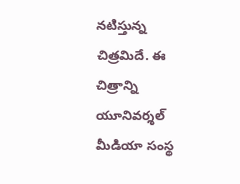నటిస్తున్న చిత్రమిదే. ఈ చిత్రాన్ని యూనివర్శల్ మీడియా సంస్థ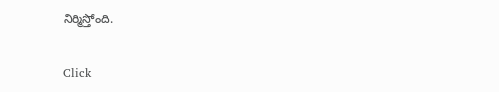నిర్మిస్తోంది.


Click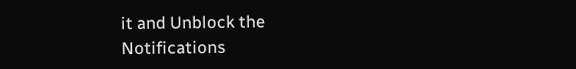it and Unblock the Notifications